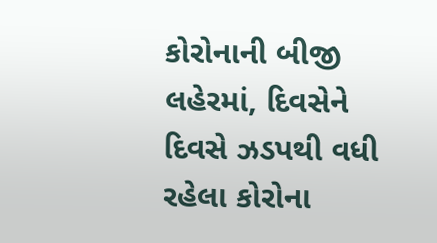કોરોનાની બીજી લહેરમાં, દિવસેને દિવસે ઝડપથી વધી રહેલા કોરોના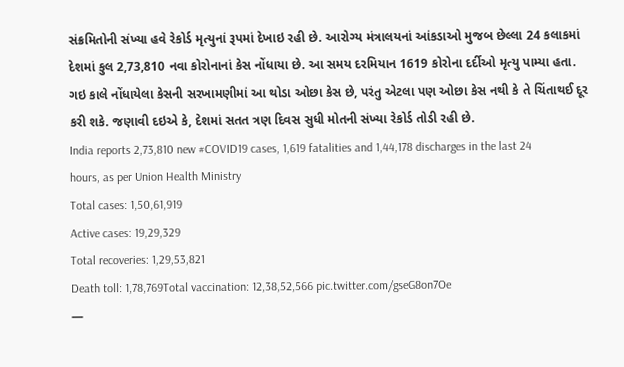સંક્રમિતોની સંખ્યા હવે રેકોર્ડ મૃત્યુનાં રૂપમાં દેખાઇ રહી છે. આરોગ્ય મંત્રાલયનાં આંકડાઓ મુજબ છેલ્લા 24 કલાકમાં દેશમાં કુલ 2,73,810 નવા કોરોનાનાં કેસ નોંધાયા છે. આ સમય દરમિયાન 1619 કોરોના દર્દીઓ મૃત્યુ પામ્યા હતા. ગઇ કાલે નોંધાયેલા કેસની સરખામણીમાં આ થોડા ઓછા કેસ છે, પરંતુ એટલા પણ ઓછા કેસ નથી કે તે ચિંતાથઈ દૂર કરી શકે. જણાવી દઇએ કે, દેશમાં સતત ત્રણ દિવસ સુધી મોતની સંખ્યા રેકોર્ડ તોડી રહી છે.
India reports 2,73,810 new #COVID19 cases, 1,619 fatalities and 1,44,178 discharges in the last 24 hours, as per Union Health Ministry
Total cases: 1,50,61,919
Active cases: 19,29,329
Total recoveries: 1,29,53,821
Death toll: 1,78,769Total vaccination: 12,38,52,566 pic.twitter.com/gseG8on7Oe
—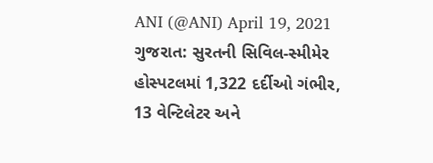ANI (@ANI) April 19, 2021
ગુજરાત: સુરતની સિવિલ-સ્મીમેર હોસ્પટલમાં 1,322 દર્દીઓ ગંભીર, 13 વેન્ટિલેટર અને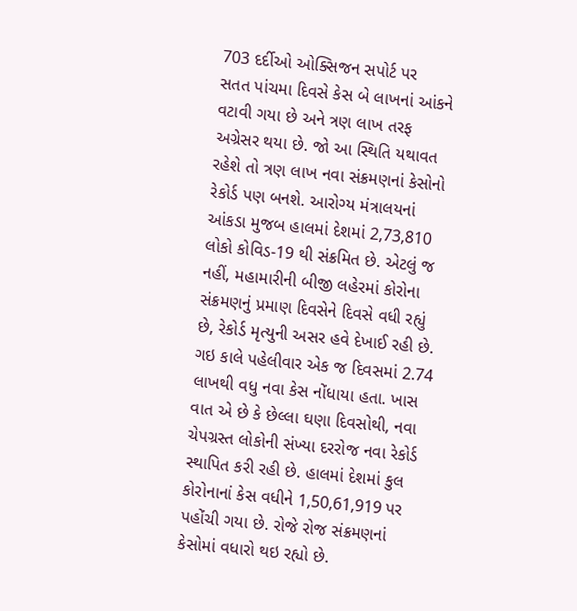703 દર્દીઓ ઓક્સિજન સપોર્ટ પર
સતત પાંચમા દિવસે કેસ બે લાખનાં આંકને વટાવી ગયા છે અને ત્રણ લાખ તરફ અગ્રેસર થયા છે. જો આ સ્થિતિ યથાવત રહેશે તો ત્રણ લાખ નવા સંક્રમણનાં કેસોનો રેકોર્ડ પણ બનશે. આરોગ્ય મંત્રાલયનાં આંકડા મુજબ હાલમાં દેશમાં 2,73,810 લોકો કોવિડ-19 થી સંક્રમિત છે. એટલું જ નહીં, મહામારીની બીજી લહેરમાં કોરોના સંક્રમણનું પ્રમાણ દિવસેને દિવસે વધી રહ્યું છે, રેકોર્ડ મૃત્યુની અસર હવે દેખાઈ રહી છે. ગઇ કાલે પહેલીવાર એક જ દિવસમાં 2.74 લાખથી વધુ નવા કેસ નોંધાયા હતા. ખાસ વાત એ છે કે છેલ્લા ઘણા દિવસોથી, નવા ચેપગ્રસ્ત લોકોની સંખ્યા દરરોજ નવા રેકોર્ડ સ્થાપિત કરી રહી છે. હાલમાં દેશમાં કુલ કોરોનાનાં કેસ વધીને 1,50,61,919 પર પહોંચી ગયા છે. રોજે રોજ સંક્રમણનાં કેસોમાં વધારો થઇ રહ્યો છે.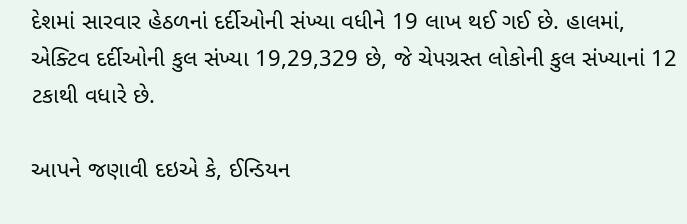દેશમાં સારવાર હેઠળનાં દર્દીઓની સંખ્યા વધીને 19 લાખ થઈ ગઈ છે. હાલમાં, એક્ટિવ દર્દીઓની કુલ સંખ્યા 19,29,329 છે, જે ચેપગ્રસ્ત લોકોની કુલ સંખ્યાનાં 12 ટકાથી વધારે છે.

આપને જણાવી દઇએ કે, ઈન્ડિયન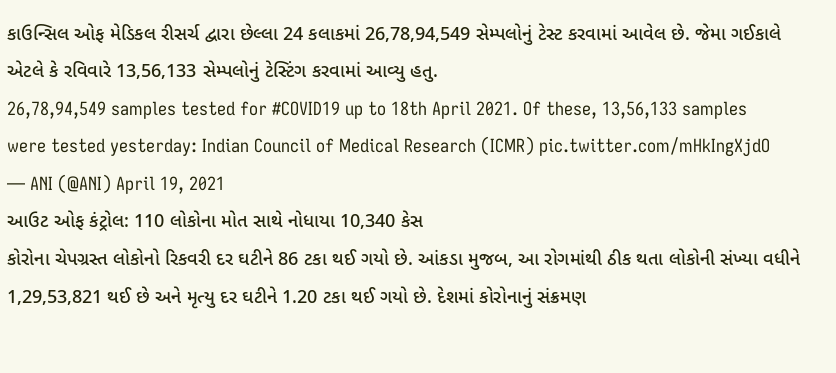કાઉન્સિલ ઓફ મેડિકલ રીસર્ચ દ્વારા છેલ્લા 24 કલાકમાં 26,78,94,549 સેમ્પલોનું ટેસ્ટ કરવામાં આવેલ છે. જેમા ગઈકાલે એટલે કે રવિવારે 13,56,133 સેમ્પલોનું ટેસ્ટિંગ કરવામાં આવ્યુ હતુ.
26,78,94,549 samples tested for #COVID19 up to 18th April 2021. Of these, 13,56,133 samples were tested yesterday: Indian Council of Medical Research (ICMR) pic.twitter.com/mHkIngXjdO
— ANI (@ANI) April 19, 2021
આઉટ ઓફ કંટ્રોલ: 110 લોકોના મોત સાથે નોધાયા 10,340 કેસ
કોરોના ચેપગ્રસ્ત લોકોનો રિકવરી દર ઘટીને 86 ટકા થઈ ગયો છે. આંકડા મુજબ, આ રોગમાંથી ઠીક થતા લોકોની સંખ્યા વધીને 1,29,53,821 થઈ છે અને મૃત્યુ દર ઘટીને 1.20 ટકા થઈ ગયો છે. દેશમાં કોરોનાનું સંક્રમણ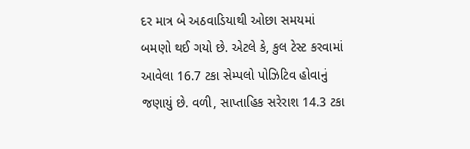દર માત્ર બે અઠવાડિયાથી ઓછા સમયમાં બમણો થઈ ગયો છે. એટલે કે, કુલ ટેસ્ટ કરવામાં આવેલા 16.7 ટકા સેમ્પલો પોઝિટિવ હોવાનું જણાયું છે. વળી, સાપ્તાહિક સરેરાશ 14.3 ટકા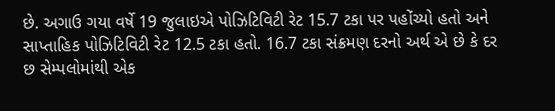છે. અગાઉ ગયા વર્ષે 19 જુલાઇએ પોઝિટિવિટી રેટ 15.7 ટકા પર પહોંચ્યો હતો અને સાપ્તાહિક પોઝિટિવિટી રેટ 12.5 ટકા હતો. 16.7 ટકા સંક્રમણ દરનો અર્થ એ છે કે દર છ સેમ્પલોમાંથી એક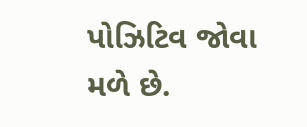પોઝિટિવ જોવા મળે છે.